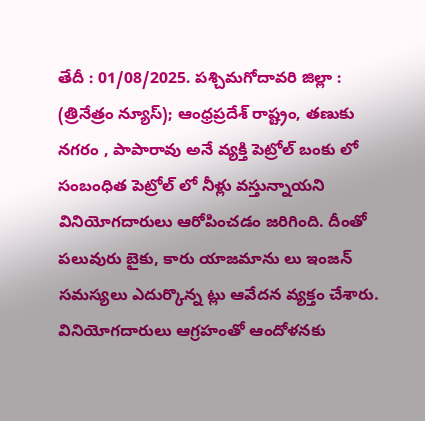తేదీ : 01/08/2025. పశ్చిమగోదావరి జిల్లా : (త్రినేత్రం న్యూస్); ఆంధ్రప్రదేశ్ రాష్ట్రం, తణుకు నగరం , పాపారావు అనే వ్యక్తి పెట్రోల్ బంకు లో సంబంధిత పెట్రోల్ లో నీళ్లు వస్తున్నాయని వినియోగదారులు ఆరోపించడం జరిగింది. దీంతో పలువురు బైకు, కారు యాజమాను లు ఇంజన్ సమస్యలు ఎదుర్కొన్న ట్లు ఆవేదన వ్యక్తం చేశారు. వినియోగదారులు ఆగ్రహంతో ఆందోళనకు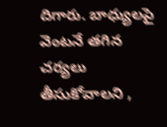దిగారు. బాధ్యులపై వెంటనే తగిన చర్యలు తీసుకోవాలని ,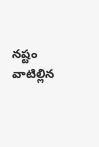నష్టం వాటిల్లిన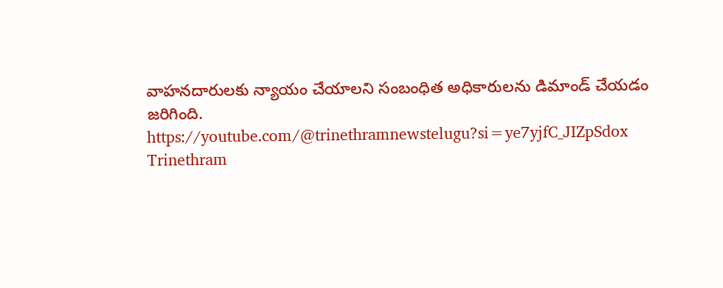వాహనదారులకు న్యాయం చేయాలని సంబంధిత అధికారులను డిమాండ్ చేయడం జరిగింది.
https://youtube.com/@trinethramnewstelugu?si=ye7yjfC_JIZpSdox
Trinethram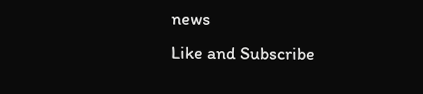news
Like and Subscribe